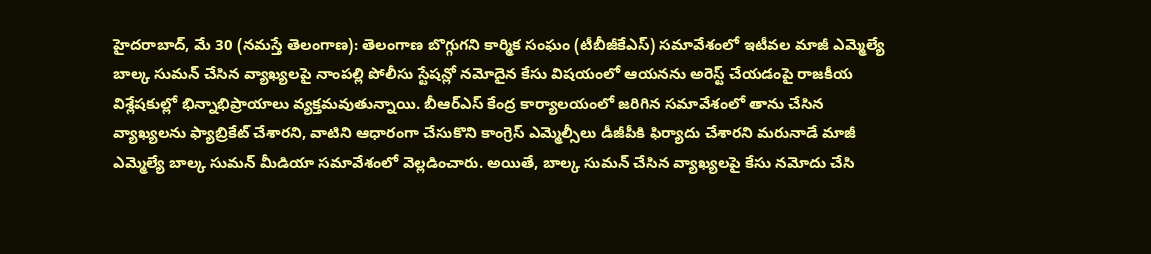హైదరాబాద్, మే 30 (నమస్తే తెలంగాణ): తెలంగాణ బొగ్గుగని కార్మిక సంఘం (టీబీజీకేఎస్) సమావేశంలో ఇటీవల మాజీ ఎమ్మెల్యే బాల్క సుమన్ చేసిన వ్యాఖ్యలపై నాంపల్లి పోలీసు స్టేషన్లో నమోదైన కేసు విషయంలో ఆయనను అరెస్ట్ చేయడంపై రాజకీయ విశ్లేషకుల్లో భిన్నాభిప్రాయాలు వ్యక్తమవుతున్నాయి. బీఆర్ఎస్ కేంద్ర కార్యాలయంలో జరిగిన సమావేశంలో తాను చేసిన వ్యాఖ్యలను ఫ్యాబ్రికేట్ చేశారని, వాటిని ఆధారంగా చేసుకొని కాంగ్రెస్ ఎమ్మెల్సీలు డీజీపీకి ఫిర్యాదు చేశారని మరునాడే మాజీ ఎమ్మెల్యే బాల్క సుమన్ మీడియా సమావేశంలో వెల్లడించారు. అయితే, బాల్క సుమన్ చేసిన వ్యాఖ్యలపై కేసు నమోదు చేసి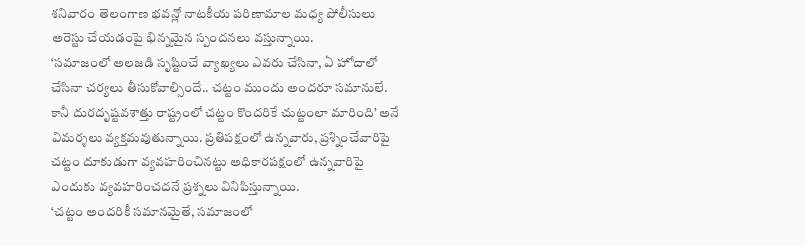శనివారం తెలంగాణ భవన్లో నాటకీయ పరిణామాల మధ్య పోలీసులు అరెస్టు చేయడంపై భిన్నమైన స్పందనలు వస్తున్నాయి.
‘సమాజంలో అలజడి సృష్టించే వ్యాఖ్యలు ఎవరు చేసినా, ఏ హోదాలో చేసినా చర్యలు తీసుకోవాల్సిందే.. చట్టం ముందు అందరూ సమానులే. కానీ దురదృష్టవశాత్తు రాష్ట్రంలో చట్టం కొందరికే చుట్టంలా మారింది’ అనే విమర్శలు వ్యక్తమవుతున్నాయి. ప్రతిపక్షంలో ఉన్నవారు, ప్రశ్నించేవారిపై చట్టం దూకుడుగా వ్యవహరించినట్టు అధికారపక్షంలో ఉన్నవారిపై ఎందుకు వ్యవహరించదనే ప్రశ్నలు వినిపిస్తున్నాయి.
‘చట్టం అందరికీ సమానమైతే, సమాజంలో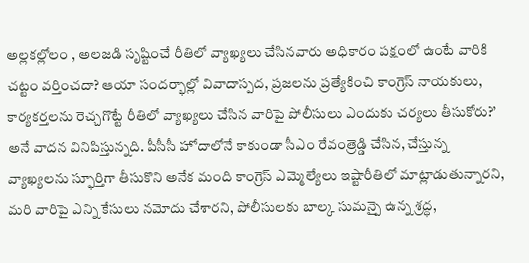అల్లకల్లోలం , అలజడి సృష్టించే రీతిలో వ్యాఖ్యలు చేసినవారు అధికారం పక్షంలో ఉంటే వారికి చట్టం వర్తించదా? ఆయా సందర్భాల్లో వివాదాస్పద, ప్రజలను ప్రత్యేకించి కాంగ్రెస్ నాయకులు, కార్యకర్తలను రెచ్చగొట్టే రీతిలో వ్యాఖ్యలు చేసిన వారిపై పోలీసులు ఎందుకు చర్యలు తీసుకోరు?’ అనే వాదన వినిపిస్తున్నది. పీసీసీ హోదాలోనే కాకుండా సీఎం రేవంత్రెడ్డి చేసిన, చేస్తున్న వ్యాఖ్యలను స్ఫూర్తిగా తీసుకొని అనేక మంది కాంగ్రెస్ ఎమ్మెల్యేలు ఇష్టారీతిలో మాట్లాడుతున్నారని, మరి వారిపై ఎన్ని కేసులు నమోదు చేశారని, పోలీసులకు బాల్క సుమన్పై ఉన్న శ్రద్ధ,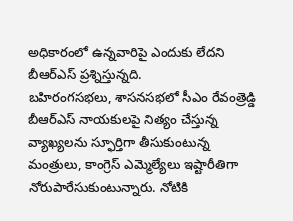అధికారంలో ఉన్నవారిపై ఎందుకు లేదని బీఆర్ఎస్ ప్రశ్నిస్తున్నది.
బహిరంగసభలు, శాసనసభలో సీఎం రేవంత్రెడ్డి బీఆర్ఎస్ నాయకులపై నిత్యం చేస్తున్న వ్యాఖ్యలను స్ఫూర్తిగా తీసుకుంటున్న మంత్రులు, కాంగ్రెస్ ఎమ్మెల్యేలు ఇష్టారీతిగా నోరుపారేసుకుంటున్నారు. నోటికి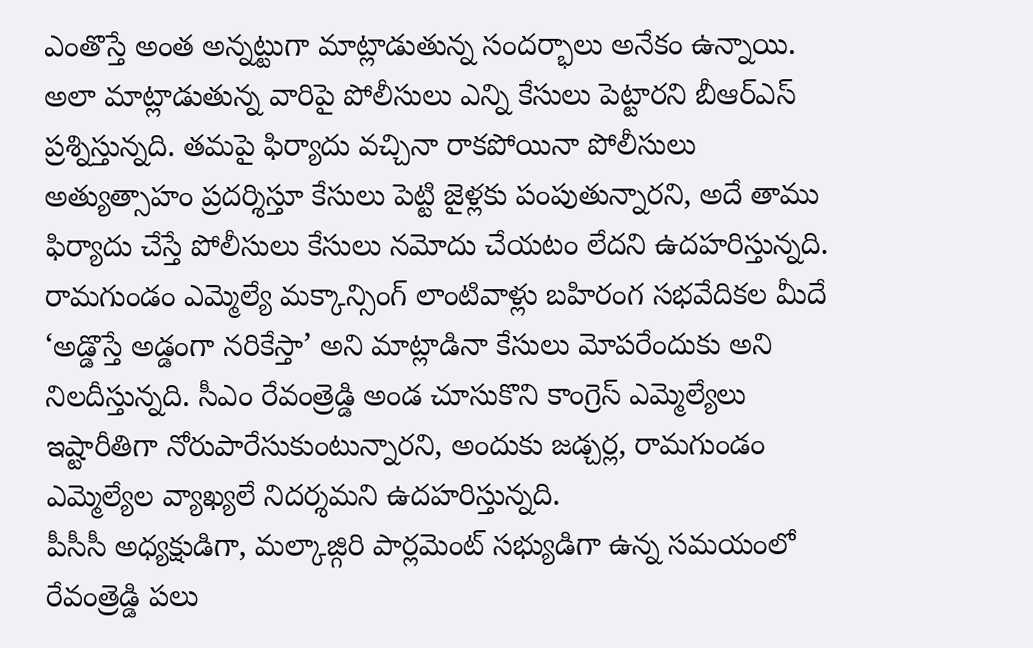ఎంతొస్తే అంత అన్నట్టుగా మాట్లాడుతున్న సందర్భాలు అనేకం ఉన్నాయి. అలా మాట్లాడుతున్న వారిపై పోలీసులు ఎన్ని కేసులు పెట్టారని బీఆర్ఎస్ ప్రశ్నిస్తున్నది. తమపై ఫిర్యాదు వచ్చినా రాకపోయినా పోలీసులు అత్యుత్సాహం ప్రదర్శిస్తూ కేసులు పెట్టి జైళ్లకు పంపుతున్నారని, అదే తాము ఫిర్యాదు చేస్తే పోలీసులు కేసులు నమోదు చేయటం లేదని ఉదహరిస్తున్నది. రామగుండం ఎమ్మెల్యే మక్కాన్సింగ్ లాంటివాళ్లు బహిరంగ సభవేదికల మీదే ‘అడ్డొస్తే అడ్డంగా నరికేస్తా’ అని మాట్లాడినా కేసులు మోపరేందుకు అని నిలదీస్తున్నది. సీఎం రేవంత్రెడ్డి అండ చూసుకొని కాంగ్రెస్ ఎమ్మెల్యేలు ఇష్టారీతిగా నోరుపారేసుకుంటున్నారని, అందుకు జడ్చర్ల, రామగుండం ఎమ్మెల్యేల వ్యాఖ్యలే నిదర్శమని ఉదహరిస్తున్నది.
పీసీసీ అధ్యక్షుడిగా, మల్కాజ్గిరి పార్లమెంట్ సభ్యుడిగా ఉన్న సమయంలో రేవంత్రెడ్డి పలు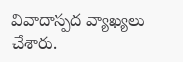వివాదాస్పద వ్యాఖ్యలు చేశారు.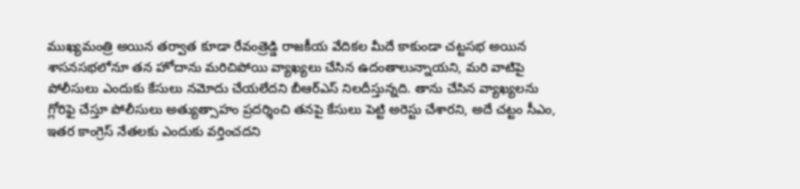ముఖ్యమంత్రి అయిన తర్వాత కూడా రేవంత్రెడ్డి రాజకీయ వేదికల మీదే కాకుండా చట్టసభ అయిన శాసనసభలోనూ తన హోదాను మరిచిపోయి వ్యాఖ్యలు చేసిన ఉదంతాలున్నాయని, మరి వాటిపై పోలీసులు ఎందుకు కేసులు నమోదు చేయలేదని బీఆర్ఎస్ నిలదీస్తున్నది. తాను చేసిన వ్యాఖ్యలను గ్లోరిఫై చేస్తూ పోలీసులు అత్యుత్సాహం ప్రదర్శించి తనపై కేసులు పెట్టి అరెస్టు చేశారని, అదే చట్టం సీఎం, ఇతర కాంగ్రెస్ నేతలకు ఎందుకు వర్తించదని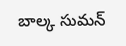బాల్క సుమన్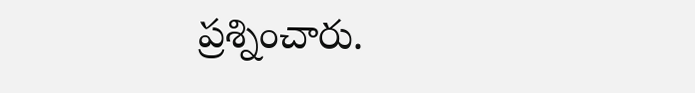ప్రశ్నించారు.